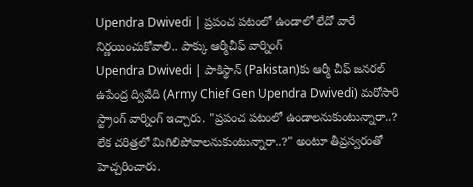Upendra Dwivedi | ప్రపంచ పటంలో ఉండాలో లేదో వారే నిర్ణయించుకోవాలి.. పాక్కు ఆర్మీచీఫ్ వార్నింగ్
Upendra Dwivedi | పాకిస్థాన్ (Pakistan)కు ఆర్మీ చీఫ్ జనరల్ ఉపేంద్ర ద్వివేది (Army Chief Gen Upendra Dwivedi) మరోసారి స్ట్రాంగ్ వార్నింగ్ ఇచ్చారు. "ప్రపంచ పటంలో ఉండాలనుకుంటున్నారా..? లేక చరిత్రలో మిగిలిపోవాలనుకుంటున్నారా..?" అంటూ తీవ్రస్వరంతో హెచ్చరించారు.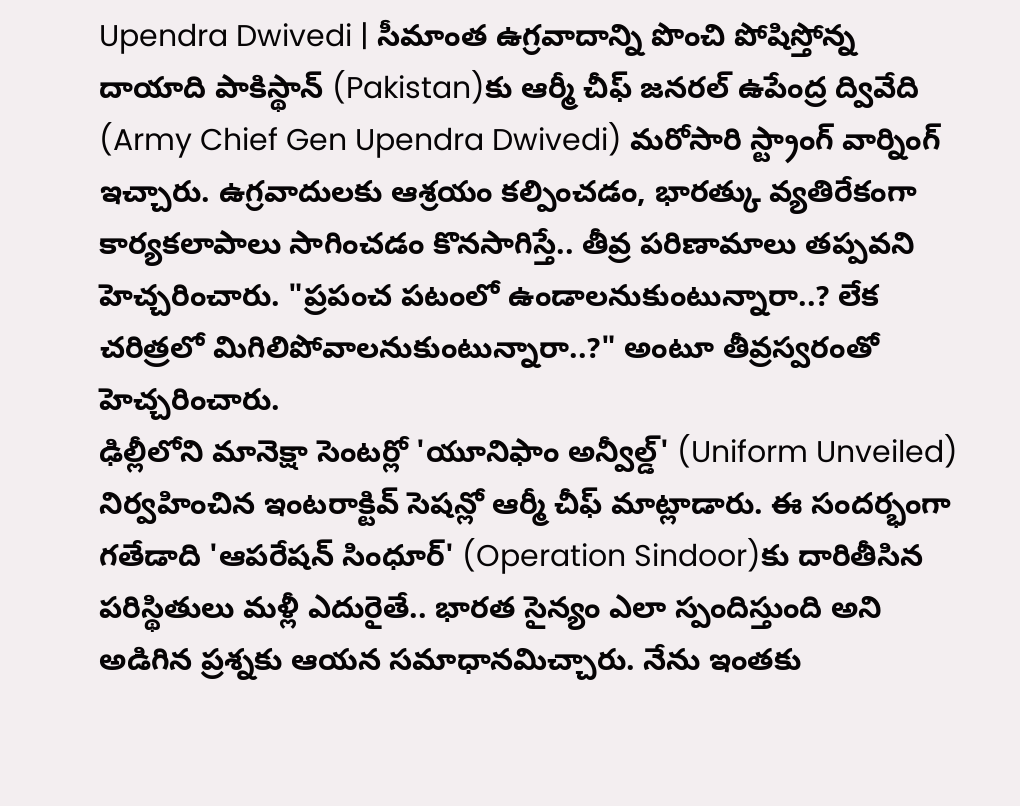Upendra Dwivedi | సీమాంత ఉగ్రవాదాన్ని పొంచి పోషిస్తోన్న దాయాది పాకిస్థాన్ (Pakistan)కు ఆర్మీ చీఫ్ జనరల్ ఉపేంద్ర ద్వివేది (Army Chief Gen Upendra Dwivedi) మరోసారి స్ట్రాంగ్ వార్నింగ్ ఇచ్చారు. ఉగ్రవాదులకు ఆశ్రయం కల్పించడం, భారత్కు వ్యతిరేకంగా కార్యకలాపాలు సాగించడం కొనసాగిస్తే.. తీవ్ర పరిణామాలు తప్పవని హెచ్చరించారు. "ప్రపంచ పటంలో ఉండాలనుకుంటున్నారా..? లేక చరిత్రలో మిగిలిపోవాలనుకుంటున్నారా..?" అంటూ తీవ్రస్వరంతో హెచ్చరించారు.
ఢిల్లీలోని మానెక్షా సెంటర్లో 'యూనిఫాం అన్వీల్డ్' (Uniform Unveiled) నిర్వహించిన ఇంటరాక్టివ్ సెషన్లో ఆర్మీ చీఫ్ మాట్లాడారు. ఈ సందర్భంగా గతేడాది 'ఆపరేషన్ సింధూర్' (Operation Sindoor)కు దారితీసిన పరిస్థితులు మళ్లీ ఎదురైతే.. భారత సైన్యం ఎలా స్పందిస్తుంది అని అడిగిన ప్రశ్నకు ఆయన సమాధానమిచ్చారు. నేను ఇంతకు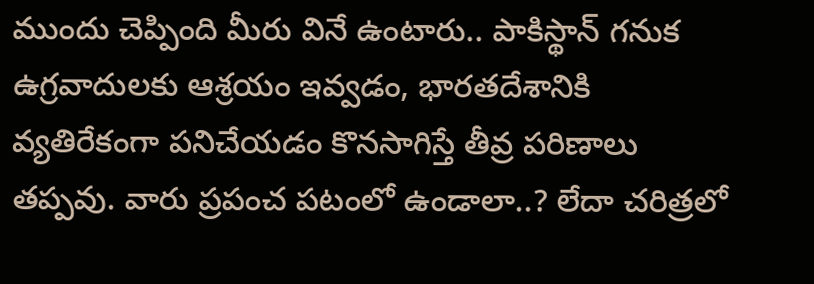ముందు చెప్పింది మీరు వినే ఉంటారు.. పాకిస్థాన్ గనుక ఉగ్రవాదులకు ఆశ్రయం ఇవ్వడం, భారతదేశానికి వ్యతిరేకంగా పనిచేయడం కొనసాగిస్తే తీవ్ర పరిణాలు తప్పవు. వారు ప్రపంచ పటంలో ఉండాలా..? లేదా చరిత్రలో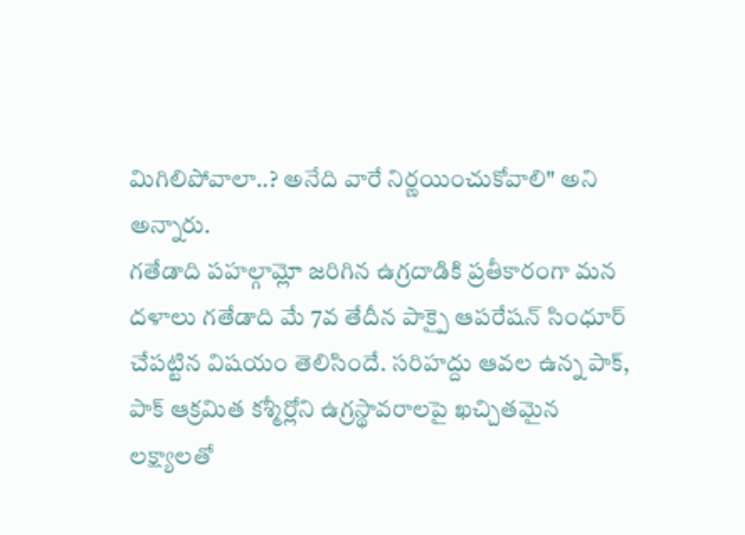మిగిలిపోవాలా..? అనేది వారే నిర్ణయించుకోవాలి" అని అన్నారు.
గతేడాది పహల్గామ్లో జరిగిన ఉగ్రదాడికి ప్రతీకారంగా మన దళాలు గతేడాది మే 7వ తేదీన పాక్పై ఆపరేషన్ సింధూర్ చేపట్టిన విషయం తెలిసిందే. సరిహద్దు ఆవల ఉన్న పాక్, పాక్ ఆక్రమిత కశ్మీర్లోని ఉగ్రస్థావరాలపై ఖచ్చితమైన లక్ష్యాలతో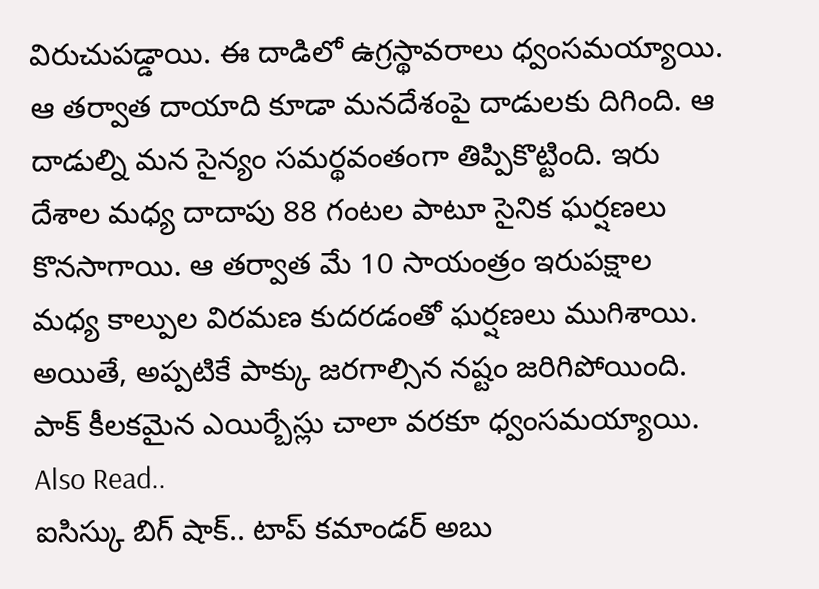విరుచుపడ్డాయి. ఈ దాడిలో ఉగ్రస్థావరాలు ధ్వంసమయ్యాయి. ఆ తర్వాత దాయాది కూడా మనదేశంపై దాడులకు దిగింది. ఆ దాడుల్ని మన సైన్యం సమర్థవంతంగా తిప్పికొట్టింది. ఇరు దేశాల మధ్య దాదాపు 88 గంటల పాటూ సైనిక ఘర్షణలు కొనసాగాయి. ఆ తర్వాత మే 10 సాయంత్రం ఇరుపక్షాల మధ్య కాల్పుల విరమణ కుదరడంతో ఘర్షణలు ముగిశాయి. అయితే, అప్పటికే పాక్కు జరగాల్సిన నష్టం జరిగిపోయింది. పాక్ కీలకమైన ఎయిర్బేస్లు చాలా వరకూ ధ్వంసమయ్యాయి.
Also Read..
ఐసిస్కు బిగ్ షాక్.. టాప్ కమాండర్ అబు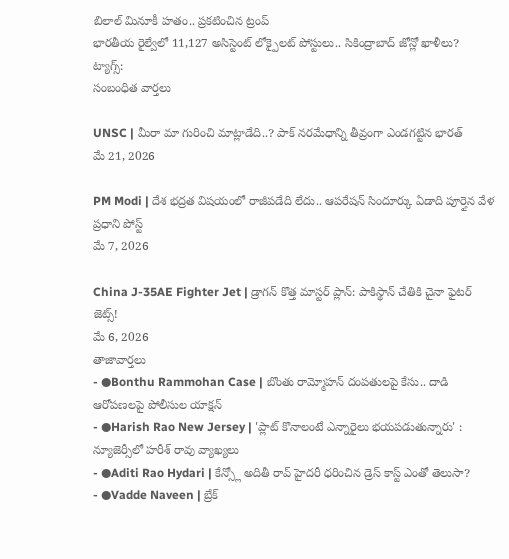బిలాల్ మినూకీ హతం.. ప్రకటించిన ట్రంప్
భారతీయ రైల్వేలో 11,127 అసిస్టెంట్ లోక్పైలట్ పోస్టులు.. సికింద్రాబాద్ జోన్లో ఖాళీలు?
ట్యాగ్స్:
సంబంధిత వార్తలు

UNSC | మీరా మా గురించి మాట్లాడేది..? పాక్ నరమేధాన్ని తీవ్రంగా ఎండగట్టిన భారత్
మే 21, 2026

PM Modi | దేశ భద్రత విషయంలో రాజీపడేది లేదు.. ఆపరేషన్ సిందూర్కు ఏడాది పూర్తైన వేళ ప్రధాని పోస్ట్
మే 7, 2026

China J-35AE Fighter Jet | డ్రాగన్ కొత్త మాస్టర్ ప్లాన్: పాకిస్థాన్ చేతికి చైనా ఫైటర్ జెట్స్!
మే 6, 2026
తాజావార్తలు
- ●Bonthu Rammohan Case | బొంతు రామ్మోహన్ దంపతులపై కేసు.. దాడి ఆరోపణలపై పోలీసుల యాక్షన్
- ●Harish Rao New Jersey | 'ప్లాట్ కొనాలంటే ఎన్నారైలు భయపడుతున్నారు' : న్యూజెర్సీలో హరీశ్ రావు వ్యాఖ్యలు
- ●Aditi Rao Hydari | కేన్స్లో అదితీ రావ్ హైదరీ ధరించిన డ్రెస్ కాస్ట్ ఎంతో తెలుసా?
- ●Vadde Naveen | బ్రేక్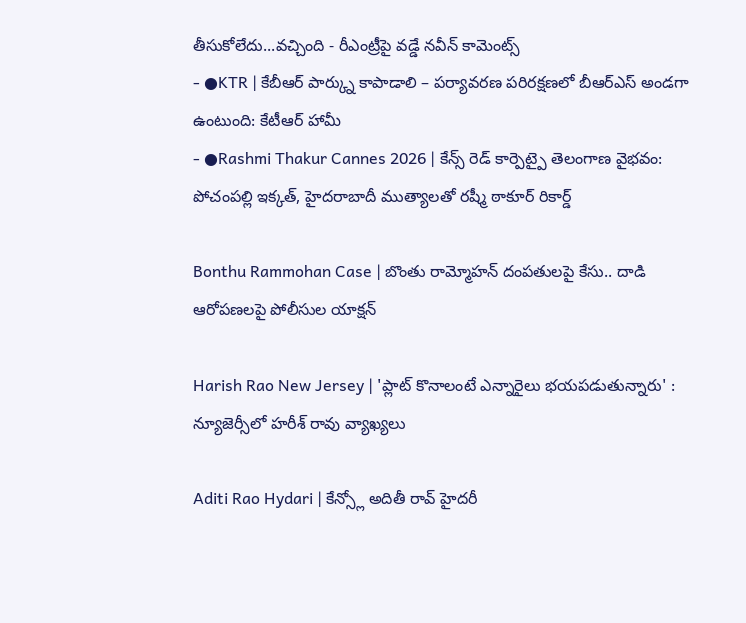తీసుకోలేదు...వచ్చింది - రీఎంట్రీపై వడ్డే నవీన్ కామెంట్స్
- ●KTR | కేబీఆర్ పార్క్ను కాపాడాలి – పర్యావరణ పరిరక్షణలో బీఆర్ఎస్ అండగా ఉంటుంది: కేటీఆర్ హామీ
- ●Rashmi Thakur Cannes 2026 | కేన్స్ రెడ్ కార్పెట్పై తెలంగాణ వైభవం: పోచంపల్లి ఇక్కత్, హైదరాబాదీ ముత్యాలతో రష్మీ ఠాకూర్ రికార్డ్

Bonthu Rammohan Case | బొంతు రామ్మోహన్ దంపతులపై కేసు.. దాడి ఆరోపణలపై పోలీసుల యాక్షన్

Harish Rao New Jersey | 'ప్లాట్ కొనాలంటే ఎన్నారైలు భయపడుతున్నారు' : న్యూజెర్సీలో హరీశ్ రావు వ్యాఖ్యలు

Aditi Rao Hydari | కేన్స్లో అదితీ రావ్ హైదరీ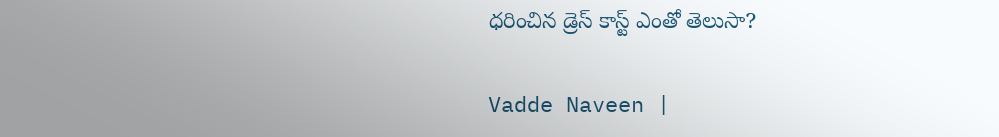ధరించిన డ్రెస్ కాస్ట్ ఎంతో తెలుసా?

Vadde Naveen |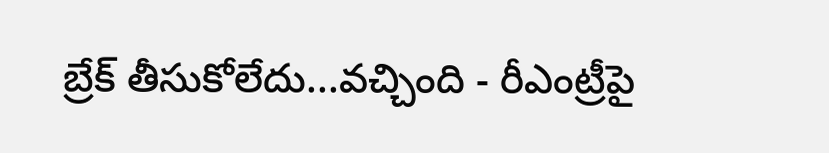బ్రేక్ తీసుకోలేదు...వచ్చింది - రీఎంట్రీపై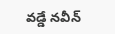వడ్డే నవీన్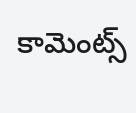కామెంట్స్